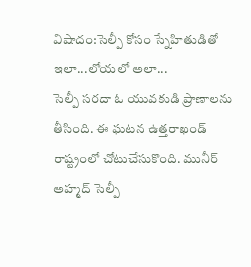విషాదం:సెల్పీ కోసం స్నేహితుడితో ఇలా...లోయలో అలా...
సెల్పీ సరదా ఓ యువకుడి ప్రాణాలను తీసింది. ఈ ఘటన ఉత్తరాఖండ్ రాష్ట్రంలో చోటుచేసుకొంది. మునీర్ అహ్మద్ సెల్పీ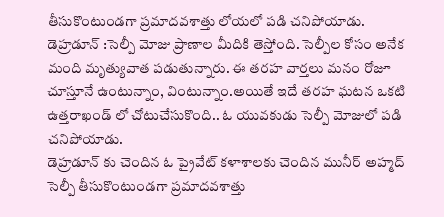తీసుకొంటుండగా ప్రమాదవశాత్తు లోయలో పడి చనిపోయాడు.
డెహ్రడూన్ :సెల్పీ మోజు ప్రాణాల మీదికి తెస్తోంది. సెల్పీల కోసం అనేక మంది మృత్యువాత పడుతున్నారు. ఈ తరహ వార్తలు మనం రోజూ చూస్తూనే ఉంటున్నాం, వింటున్నాం.అయితే ఇదే తరహ ఘటన ఒకటి ఉత్తరాఖండ్ లో చోటుచేసుకొంది.. ఓ యువకుడు సెల్పీ మోజులో పడి చనిపోయాడు.
డెహ్రడూన్ కు చెందిన ఓ ప్రైవేట్ కళాశాలకు చెందిన మునీర్ అహ్మద్ సెల్పీ తీసుకొంటుండగా ప్రమాదవశాత్తు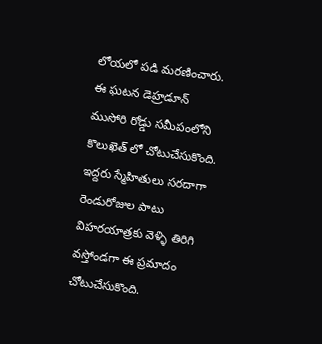లోయలో పడి మరణించారు. ఈ ఘటన డెహ్రడూన్ ముసోరి రోడ్డు సమీపంలోని కొలుఖెత్ లో చోటుచేసుకొంది.
ఇద్దరు స్మేహితులు సరదాగా రెండురోజుల పాటు విహరయాత్రకు వెళ్ళి తిరిగి వస్తోండగా ఈ ప్రమాదం చోటుచేసుకొంది.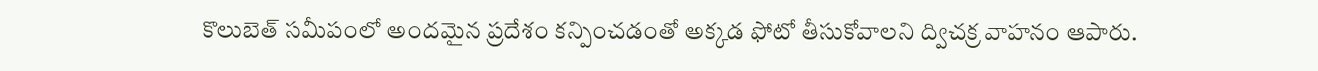కొలుబెత్ సమీపంలో అందమైన ప్రదేశం కన్పించడంతో అక్కడ ఫోటో తీసుకోవాలని ద్విచక్ర వాహనం ఆపారు.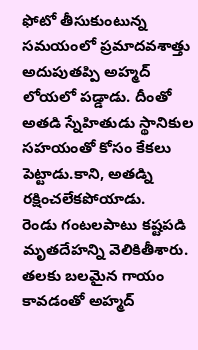ఫోటో తీసుకుంటున్న సమయంలో ప్రమాదవశాత్తు అదుపుతప్పి అహ్మద్ లోయలో పడ్డాడు. దీంతో అతడి స్నేహితుడు స్థానికుల సహయంతో కోసం కేకలు పెట్టాడు.కాని, అతడ్ని రక్షించలేకపోయాడు.
రెండు గంటలపాటు కష్టపడి మృతదేహన్ని వెలికితీశారు. తలకు బలమైన గాయం కావడంతో అహ్మద్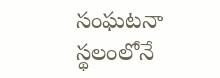సంఘటనా స్థలంలోనే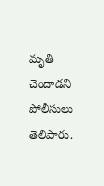మృతి చెందాడని పోలీసులు తెలిపారు.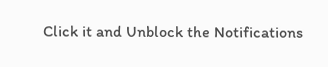Click it and Unblock the Notifications